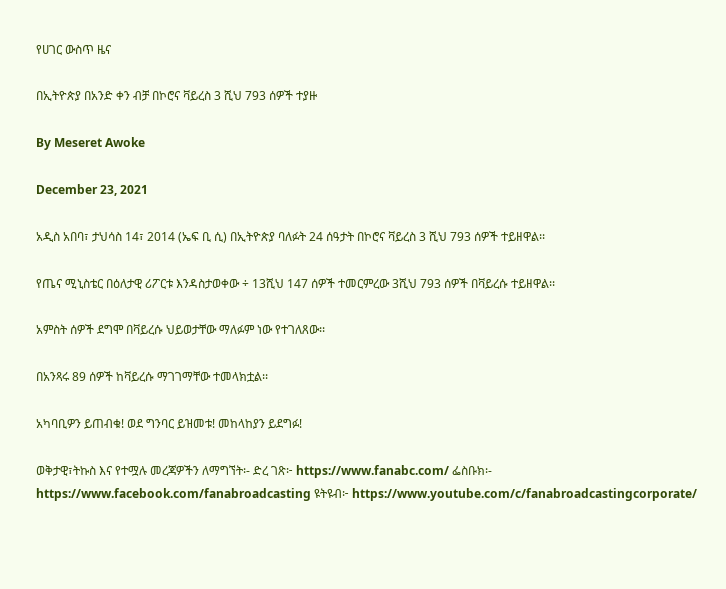የሀገር ውስጥ ዜና

በኢትዮጵያ በአንድ ቀን ብቻ በኮሮና ቫይረስ 3 ሺህ 793 ሰዎች ተያዙ

By Meseret Awoke

December 23, 2021

አዲስ አበባ፣ ታህሳስ 14፣ 2014 (ኤፍ ቢ ሲ) በኢትዮጵያ ባለፉት 24 ሰዓታት በኮሮና ቫይረስ 3 ሺህ 793 ሰዎች ተይዘዋል፡፡

የጤና ሚኒስቴር በዕለታዊ ሪፖርቱ እንዳስታወቀው ÷ 13ሺህ 147 ሰዎች ተመርምረው 3ሺህ 793 ሰዎች በቫይረሱ ተይዘዋል፡፡

አምስት ሰዎች ደግሞ በቫይረሱ ህይወታቸው ማለፉም ነው የተገለጸው፡፡

በአንጻሩ 89 ሰዎች ከቫይረሱ ማገገማቸው ተመላክቷል፡፡

አካባቢዎን ይጠብቁ! ወደ ግንባር ይዝመቱ! መከላከያን ይደግፉ!

ወቅታዊ፣ትኩስ እና የተሟሉ መረጃዎችን ለማግኘት፡- ድረ ገጽ፦ https://www.fanabc.com/ ፌስቡክ፡- https://www.facebook.com/fanabroadcasting ዩትዩብ፦ https://www.youtube.com/c/fanabroadcastingcorporate/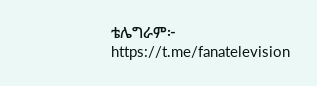ቴሌግራም፦ https://t.me/fanatelevision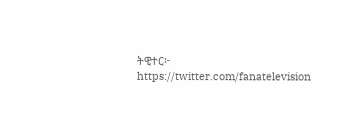ትዊተር፦ https://twitter.com/fanatelevision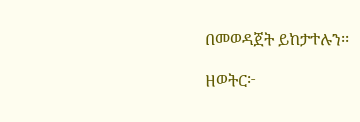በመወዳጀት ይከታተሉን፡፡

ዘወትር፦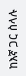ከእኛ ጋር ስላሉ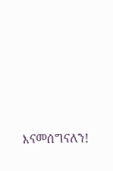እናመሰግናለን!